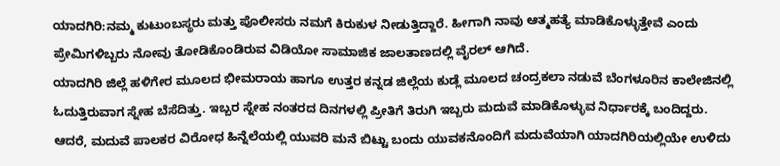ಯಾದಗಿರಿ:ನಮ್ಮ ಕುಟುಂಬಸ್ಥರು ಮತ್ತು ಪೊಲೀಸರು ನಮಗೆ ಕಿರುಕುಳ ನೀಡುತ್ತಿದ್ದಾರೆ. ಹೀಗಾಗಿ ನಾವು ಆತ್ಮಹತ್ಯೆ ಮಾಡಿಕೊಳ್ಳುತ್ತೇವೆ ಎಂದು ಪ್ರೇಮಿಗಳಿಬ್ಬರು ನೋವು ತೋಡಿಕೊಂಡಿರುವ ವಿಡಿಯೋ ಸಾಮಾಜಿಕ ಜಾಲತಾಣದಲ್ಲಿ ವೈರಲ್ ಆಗಿದೆ.
ಯಾದಗಿರಿ ಜಿಲ್ಲೆ ಹಳಿಗೇರ ಮೂಲದ ಭೀಮರಾಯ ಹಾಗೂ ಉತ್ತರ ಕನ್ನಡ ಜಿಲ್ಲೆಯ ಕುಡ್ಲೆ ಮೂಲದ ಚಂದ್ರಕಲಾ ನಡುವೆ ಬೆಂಗಳೂರಿನ ಕಾಲೇಜಿನಲ್ಲಿ ಓದುತ್ತಿರುವಾಗ ಸ್ನೇಹ ಬೆಸೆದಿತ್ತು. ಇಬ್ಬರ ಸ್ನೇಹ ನಂತರದ ದಿನಗಳಲ್ಲಿ ಪ್ರೀತಿಗೆ ತಿರುಗಿ ಇಬ್ಬರು ಮದುವೆ ಮಾಡಿಕೊಳ್ಳುವ ನಿರ್ಧಾರಕ್ಕೆ ಬಂದಿದ್ದರು.
ಆದರೆ, ಮದುವೆ ಪಾಲಕರ ವಿರೋಧ ಹಿನ್ನೆಲೆಯಲ್ಲಿ ಯುವರಿ ಮನೆ ಬಿಟ್ಟು ಬಂದು ಯುವಕನೊಂದಿಗೆ ಮದುವೆಯಾಗಿ ಯಾದಗಿರಿಯಲ್ಲಿಯೇ ಉಳಿದು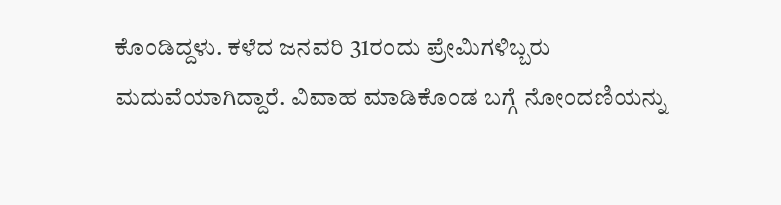ಕೊಂಡಿದ್ದಳು. ಕಳೆದ ಜನವರಿ 31ರಂದು ಪ್ರೇಮಿಗಳಿಬ್ಬರು ಮದುವೆಯಾಗಿದ್ದಾರೆ. ವಿವಾಹ ಮಾಡಿಕೊಂಡ ಬಗ್ಗೆ ನೋಂದಣಿಯನ್ನು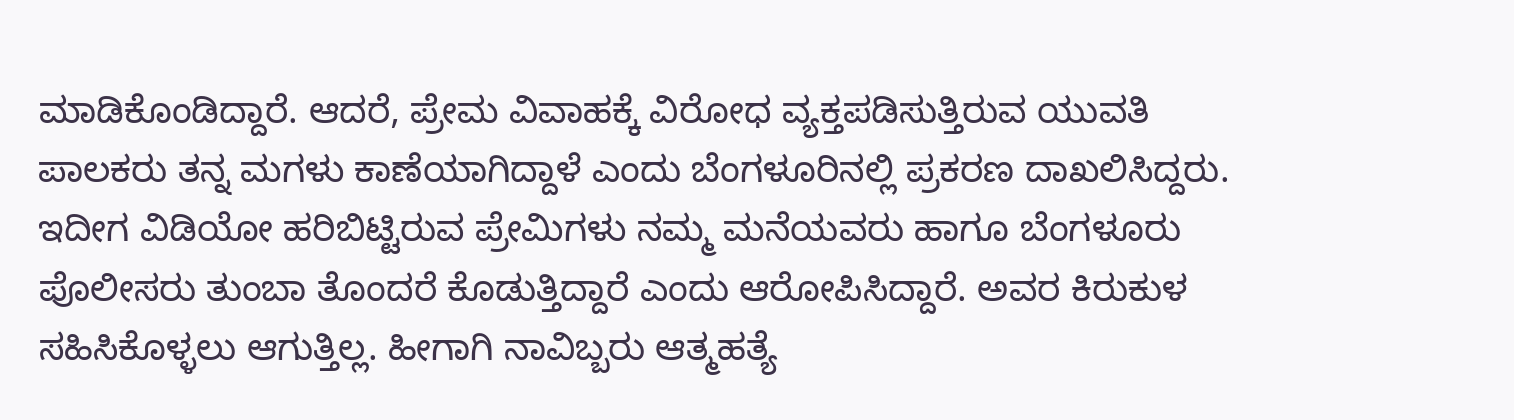ಮಾಡಿಕೊಂಡಿದ್ದಾರೆ. ಆದರೆ, ಪ್ರೇಮ ವಿವಾಹಕ್ಕೆ ವಿರೋಧ ವ್ಯಕ್ತಪಡಿಸುತ್ತಿರುವ ಯುವತಿ ಪಾಲಕರು ತನ್ನ ಮಗಳು ಕಾಣೆಯಾಗಿದ್ದಾಳೆ ಎಂದು ಬೆಂಗಳೂರಿನಲ್ಲಿ ಪ್ರಕರಣ ದಾಖಲಿಸಿದ್ದರು.
ಇದೀಗ ವಿಡಿಯೋ ಹರಿಬಿಟ್ಟಿರುವ ಪ್ರೇಮಿಗಳು ನಮ್ಮ ಮನೆಯವರು ಹಾಗೂ ಬೆಂಗಳೂರು ಪೊಲೀಸರು ತುಂಬಾ ತೊಂದರೆ ಕೊಡುತ್ತಿದ್ದಾರೆ ಎಂದು ಆರೋಪಿಸಿದ್ದಾರೆ. ಅವರ ಕಿರುಕುಳ ಸಹಿಸಿಕೊಳ್ಳಲು ಆಗುತ್ತಿಲ್ಲ. ಹೀಗಾಗಿ ನಾವಿಬ್ಬರು ಆತ್ಮಹತ್ಯೆ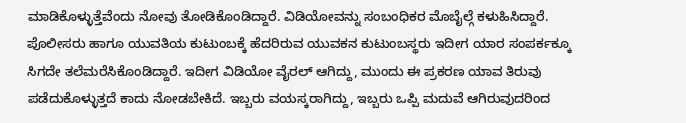ಮಾಡಿಕೊಳ್ಳುತ್ತೆವೆಂದು ನೋವು ತೋಡಿಕೊಂಡಿದ್ದಾರೆ. ವಿಡಿಯೋವನ್ನು ಸಂಬಂಧಿಕರ ಮೊಬೈಲ್ಗೆ ಕಳುಹಿಸಿದ್ದಾರೆ.
ಪೊಲೀಸರು ಹಾಗೂ ಯುವತಿಯ ಕುಟುಂಬಕ್ಕೆ ಹೆದರಿರುವ ಯುವಕನ ಕುಟುಂಬಸ್ಥರು ಇದೀಗ ಯಾರ ಸಂಪರ್ಕಕ್ಕೂ ಸಿಗದೇ ತಲೆಮರೆಸಿಕೊಂಡಿದ್ದಾರೆ. ಇದೀಗ ವಿಡಿಯೋ ವೈರಲ್ ಆಗಿದ್ದು, ಮುಂದು ಈ ಪ್ರಕರಣ ಯಾವ ತಿರುವು ಪಡೆದುಕೊಳ್ಳುತ್ತದೆ ಕಾದು ನೋಡಬೇಕಿದೆ. ಇಬ್ಬರು ವಯಸ್ಕರಾಗಿದ್ದು, ಇಬ್ಬರು ಒಪ್ಪಿ ಮದುವೆ ಆಗಿರುವುದರಿಂದ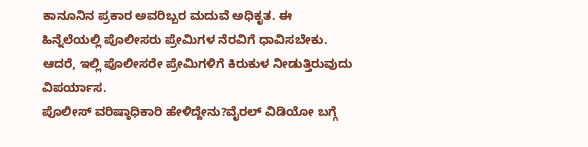ಕಾನೂನಿನ ಪ್ರಕಾರ ಅವರಿಬ್ಬರ ಮದುವೆ ಅಧಿಕೃತ. ಈ ಹಿನ್ನೆಲೆಯಲ್ಲಿ ಪೊಲೀಸರು ಪ್ರೇಮಿಗಳ ನೆರವಿಗೆ ಧಾವಿಸಬೇಕು. ಆದರೆ, ಇಲ್ಲಿ ಪೊಲೀಸರೇ ಪ್ರೇಮಿಗಳಿಗೆ ಕಿರುಕುಳ ನೀಡುತ್ತಿರುವುದು ವಿಪರ್ಯಾಸ.
ಪೊಲೀಸ್ ವರಿಷ್ಠಾಧಿಕಾರಿ ಹೇಳಿದ್ದೇನು?ವೈರಲ್ ವಿಡಿಯೋ ಬಗ್ಗೆ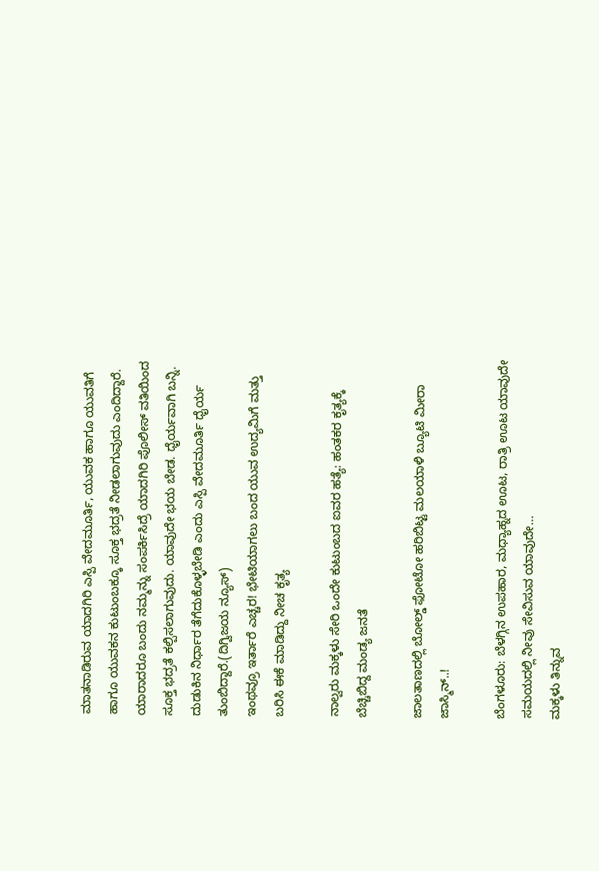ಮಾತನಾಡಿರುವ ಯಾದಗಿರಿ ಎಸ್ಪಿ ವೇದಮೂರ್ತಿ, ಯುವಕ ಹಾಗೂ ಯುವತಿಗೆ ಹಾಗೂ ಯುವಕನ ಕುಟುಂಬಕ್ಕೂ ಸೂಕ್ತ ಭದ್ರತೆ ನೀಡಲಾಗುವುದು ಎಂದಿದ್ದಾರೆ. ಯಾರಾದರೂ ಬಂದು ನಮ್ಮನ್ನು ಸಂಪರ್ಕಿಸಿದ್ರೆ ಯಾದಗಿರಿ ಪೊಲೀಸ್ ವತಿಯಿಂದ ಸೂಕ್ತ ಭದ್ರತೆ ಕಲ್ಪಿಸಲಾಗುವುದು. ಯಾವುದೇ ಭಯ ಬೇಡ. ಧೈರ್ಯವಾಗಿ ಬನ್ನಿ. ದುಡುಕಿನ ನಿರ್ಧಾರ ತೆಗೆದುಕೊಳ್ಳಬೇಡಿ ಎಂದು ಎಸ್ಪಿ ವೇದಮೂರ್ತಿ ಧೈರ್ಯ ತುಂಬಿದ್ದಾರೆ.(ದಿಗ್ವಿಜಯ ನ್ಯೂಸ್)
ಇಂಥವ್ರೂ ಇರ್ತಾರೆ ಎಚ್ಚರ! ಭೇಟಿಯಾಗಲು ಬಂದ ಯುವ ಉದ್ಯಮಿಗೆ ಮತ್ತು ಬರಿಸಿ ಈಕೆ ಮಾಡಿದ್ದು ನೀಚ ಕೃತ್ಯ

ನಾಲ್ವರು ಮಕ್ಕಳು ಸೇರಿ ಒಂದೇ ಕುಟುಂಬದ ಐವರ ಹತ್ಯೆ: ಹಂತಕರ ಕೃತ್ಯಕ್ಕೆ ಬೆಚ್ಚಿಬಿದ್ದ ಮಂಡ್ಯ ಜನತೆ

ಜಾಲತಾಣದಲ್ಲಿ ಬೋಲ್ಡ್ ಫೋಟೋ ಹರಿಬಿಟ್ಟ ಮಲಯಾಳಿ ಬ್ಯೂಟಿ ಮೀರಾ ಜಾಸ್ಮಿನ್..!

ಬೆಂಗಳೂರು: ಬೆಳಗ್ಗಿನ ಉಪಹಾರ, ಮಧ್ಯಾಹ್ನದ ಊಟ, ರಾತ್ರಿ ಊಟ ಯಾವುದೇ ಸಮಯದಲ್ಲಿ ನೀವು ಸೇವಿಸುವ ಯಾವುದೇ…
ಮಕ್ಕಳು ತಿನ್ನುವ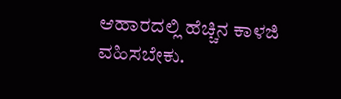ಆಹಾರದಲ್ಲಿ ಹೆಚ್ಚಿನ ಕಾಳಜಿ ವಹಿಸಬೇಕು.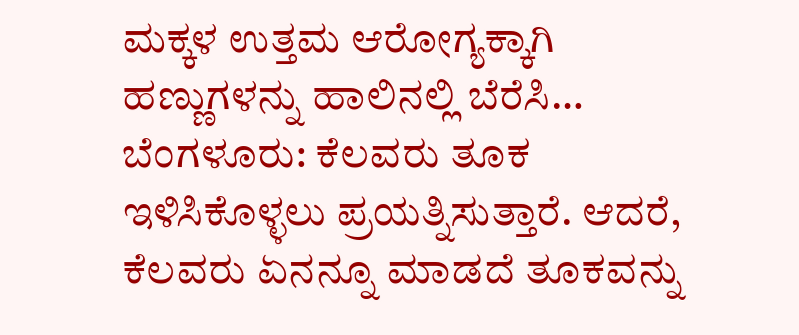ಮಕ್ಕಳ ಉತ್ತಮ ಆರೋಗ್ಯಕ್ಕಾಗಿ ಹಣ್ಣುಗಳನ್ನು ಹಾಲಿನಲ್ಲಿ ಬೆರೆಸಿ…
ಬೆಂಗಳೂರು: ಕೆಲವರು ತೂಕ ಇಳಿಸಿಕೊಳ್ಳಲು ಪ್ರಯತ್ನಿಸುತ್ತಾರೆ. ಆದರೆ, ಕೆಲವರು ಏನನ್ನೂ ಮಾಡದೆ ತೂಕವನ್ನು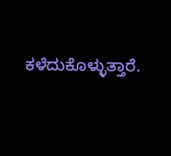ಕಳೆದುಕೊಳ್ಳುತ್ತಾರೆ.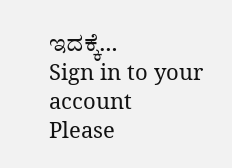ಇದಕ್ಕೆ…
Sign in to your account
Please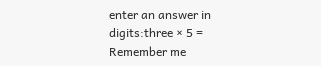enter an answer in digits:three × 5 =
Remember me